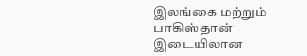இலங்கை மற்றும் பாகிஸ்தான் இடையிலான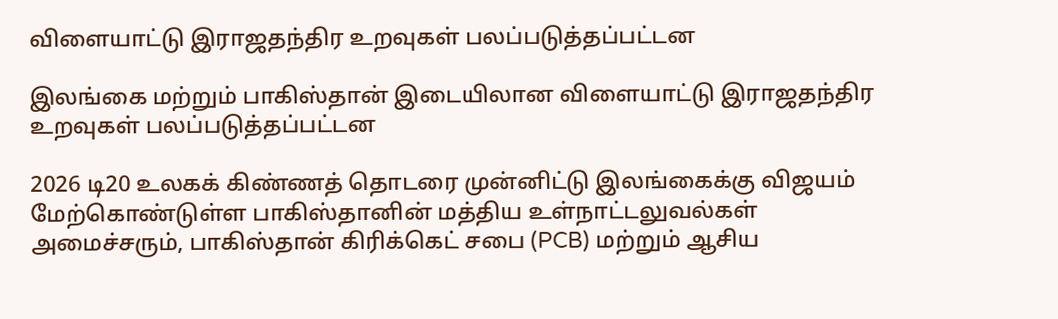விளையாட்டு இராஜதந்திர உறவுகள் பலப்படுத்தப்பட்டன

இலங்கை மற்றும் பாகிஸ்தான் இடையிலான விளையாட்டு இராஜதந்திர உறவுகள் பலப்படுத்தப்பட்டன

2026 டி20 உலகக் கிண்ணத் தொடரை முன்னிட்டு இலங்கைக்கு விஜயம் மேற்கொண்டுள்ள பாகிஸ்தானின் மத்திய உள்நாட்டலுவல்கள் அமைச்சரும், பாகிஸ்தான் கிரிக்கெட் சபை (PCB) மற்றும் ஆசிய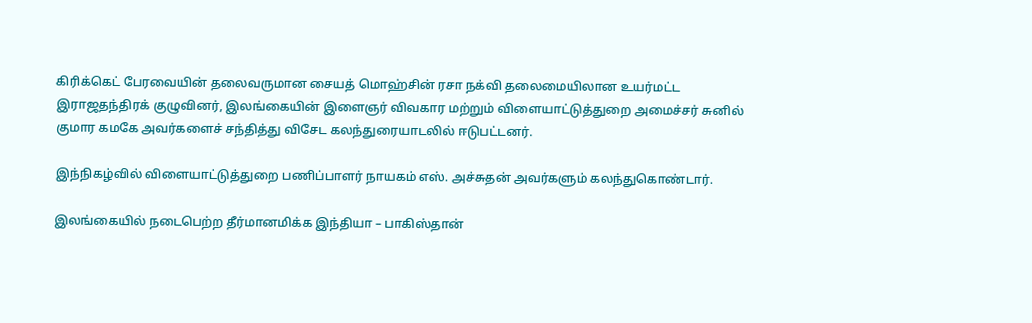கிரிக்கெட் பேரவையின் தலைவருமான சையத் மொஹ்சின் ரசா நக்வி தலைமையிலான உயர்மட்ட இராஜதந்திரக் குழுவினர், இலங்கையின் இளைஞர் விவகார மற்றும் விளையாட்டுத்துறை அமைச்சர் சுனில் குமார கமகே அவர்களைச் சந்தித்து விசேட கலந்துரையாடலில் ஈடுபட்டனர்.

இந்நிகழ்வில் விளையாட்டுத்துறை பணிப்பாளர் நாயகம் எஸ். அச்சுதன் அவர்களும் கலந்துகொண்டார்.

இலங்கையில் நடைபெற்ற தீர்மானமிக்க இந்தியா – பாகிஸ்தான்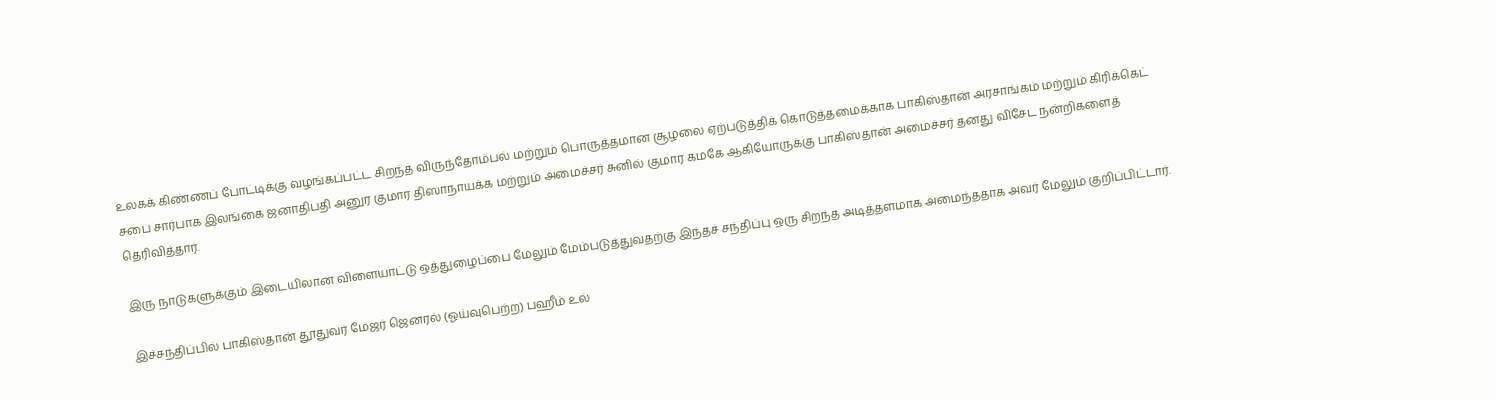உலகக் கிண்ணப் போட்டிக்கு வழங்கப்பட்ட சிறந்த விருந்தோம்பல் மற்றும் பொருத்தமான சூழலை ஏற்படுத்திக் கொடுத்தமைக்காக பாகிஸ்தான் அரசாங்கம் மற்றும் கிரிக்கெட் சபை சார்பாக இலங்கை ஜனாதிபதி அனுர குமார திஸாநாயக்க மற்றும் அமைச்சர் சுனில் குமார கமகே ஆகியோருக்கு பாகிஸ்தான் அமைச்சர் தனது விசேட நன்றிகளைத் தெரிவித்தார்.

இரு நாடுகளுக்கும் இடையிலான விளையாட்டு ஒத்துழைப்பை மேலும் மேம்படுத்துவதற்கு இந்தச் சந்திப்பு ஒரு சிறந்த அடித்தளமாக அமைந்ததாக அவர் மேலும் குறிப்பிட்டார்.

இச்சந்திப்பில் பாகிஸ்தான் தூதுவர் மேஜர் ஜெனரல் (ஓய்வுபெற்ற) பஹீம் உல்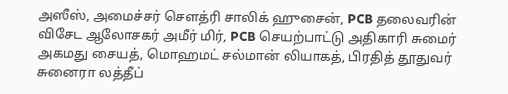அஸீஸ், அமைச்சர் சௌத்ரி சாலிக் ஹுசைன், PCB தலைவரின் விசேட ஆலோசகர் அமீர் மிர், PCB செயற்பாட்டு அதிகாரி சுமைர் அகமது சையத், மொஹமட் சல்மான் லியாகத், பிரதித் தூதுவர் சுனைரா லத்தீப்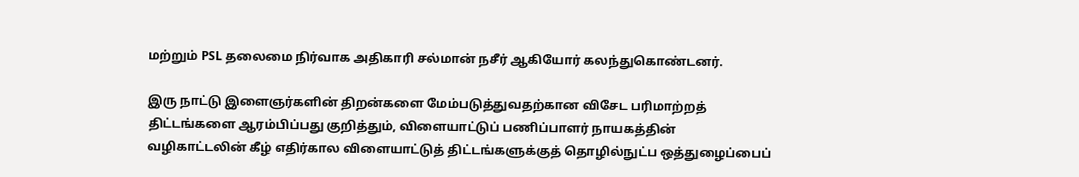மற்றும் PSL தலைமை நிர்வாக அதிகாரி சல்மான் நசீர் ஆகியோர் கலந்துகொண்டனர்.

இரு நாட்டு இளைஞர்களின் திறன்களை மேம்படுத்துவதற்கான விசேட பரிமாற்றத் திட்டங்களை ஆரம்பிப்பது குறித்தும், விளையாட்டுப் பணிப்பாளர் நாயகத்தின் வழிகாட்டலின் கீழ் எதிர்கால விளையாட்டுத் திட்டங்களுக்குத் தொழில்நுட்ப ஒத்துழைப்பைப்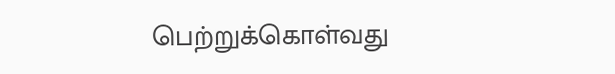பெற்றுக்கொள்வது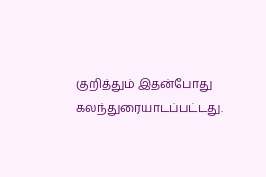குறித்தும் இதன்போது கலந்துரையாடப்பட்டது.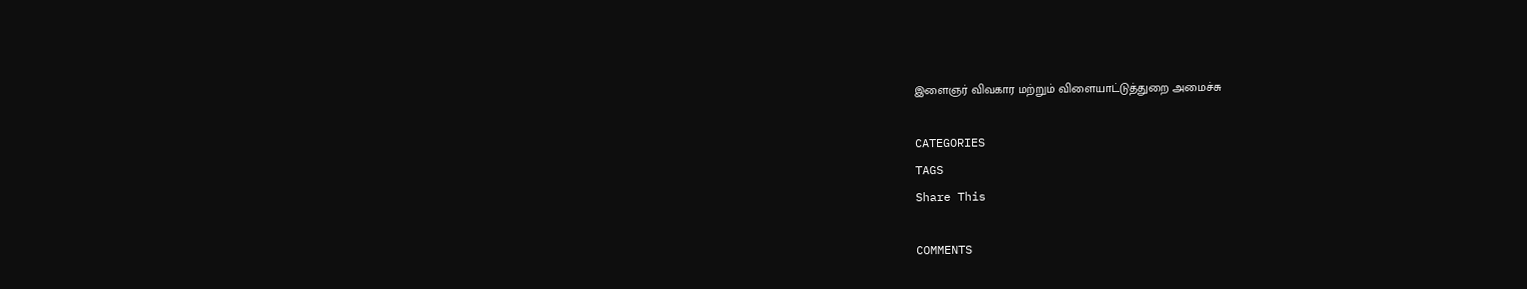இளைஞர் விவகார மற்றும் விளையாட்டுத்துறை அமைச்சு

CATEGORIES
TAGS
Share This

COMMENTS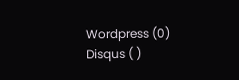Wordpress (0)
Disqus ( )